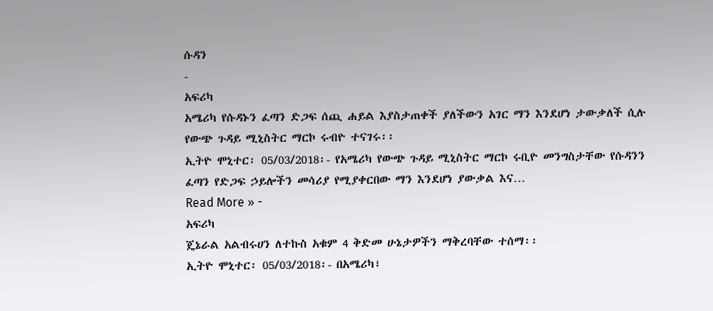ሱዳን
-
አፍሪካ
አሜሪካ የሱዳኑን ፈጣን ድጋፍ ሰጪ ሐይል እያስታጠቀች ያለችውን አገር ማን እንደሆነ ታውቃለች ሲሉ የውጭ ጉዳይ ሚኒስትር ማርኮ ሩብዮ ተናገሩ፡፡
ኢትዮ ሞኒተር፡ 05/03/2018፡- የአሜሪካ የውጭ ጉዳይ ሚኒስትር ማርኮ ሩቢዮ መንግስታቸው የሱዳንን ፈጣን የድጋፍ ኃይሎችን መሳሪያ የሚያቀርበው ማን እንደሆነ ያውቃል እና…
Read More » -
አፍሪካ
ጄኔራል አልብሩሀን ለተኩስ አቁም 4 ቅድመ ሁኔታዎችን ማቅረባቸው ተሰማ፡፡
ኢትዮ ሞኒተር፡ 05/03/2018፡- በአሜሪካ፣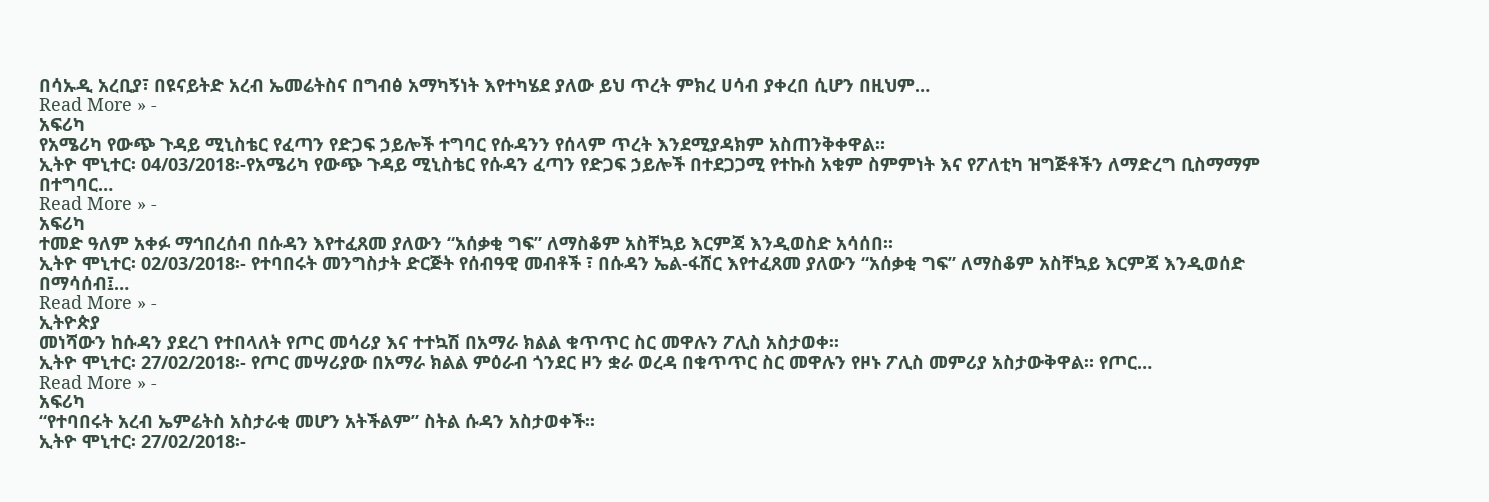በሳኡዲ አረቢያ፣ በዩናይትድ አረብ ኤመሬትስና በግብፅ አማካኝነት እየተካሄደ ያለው ይህ ጥረት ምክረ ሀሳብ ያቀረበ ሲሆን በዚህም…
Read More » -
አፍሪካ
የአሜሪካ የውጭ ጉዳይ ሚኒስቴር የፈጣን የድጋፍ ኃይሎች ተግባር የሱዳንን የሰላም ጥረት እንደሚያዳክም አስጠንቅቀዋል።
ኢትዮ ሞኒተር፡ 04/03/2018፡-የአሜሪካ የውጭ ጉዳይ ሚኒስቴር የሱዳን ፈጣን የድጋፍ ኃይሎች በተደጋጋሚ የተኩስ አቁም ስምምነት እና የፖለቲካ ዝግጅቶችን ለማድረግ ቢስማማም በተግባር…
Read More » -
አፍሪካ
ተመድ ዓለም አቀፉ ማኅበረሰብ በሱዳን እየተፈጸመ ያለውን “አሰቃቂ ግፍ” ለማስቆም አስቸኳይ እርምጃ እንዲወስድ አሳሰበ፡፡
ኢትዮ ሞኒተር፡ 02/03/2018፡- የተባበሩት መንግስታት ድርጅት የሰብዓዊ መብቶች ፣ በሱዳን ኤል-ፋሸር እየተፈጸመ ያለውን “አሰቃቂ ግፍ” ለማስቆም አስቸኳይ እርምጃ እንዲወሰድ በማሳሰብ፤…
Read More » -
ኢትዮጵያ
መነሻውን ከሱዳን ያደረገ የተበላለት የጦር መሳሪያ እና ተተኳሽ በአማራ ክልል ቁጥጥር ስር መዋሉን ፖሊስ አስታወቀ፡፡
ኢትዮ ሞኒተር፡ 27/02/2018፡- የጦር መሣሪያው በአማራ ክልል ምዕራብ ጎንደር ዞን ቋራ ወረዳ በቁጥጥር ስር መዋሉን የዞኑ ፖሊስ መምሪያ አስታውቅዋል። የጦር…
Read More » -
አፍሪካ
“የተባበሩት አረብ ኤምሬትስ አስታራቂ መሆን አትችልም” ስትል ሱዳን አስታወቀች፡፡
ኢትዮ ሞኒተር፡ 27/02/2018፡-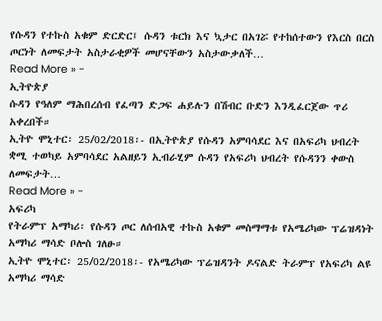የሱዳን የተኩስ አቁም ድርድር፤ ሱዳን ቱርክ እና ኳታር በአገሯ የተከሰተውን የእርስ በርስ ጦርነት ለመፍታት አስታራቂዎች መሆናቸውን አስታውቃለች…
Read More » -
ኢትዮጵያ
ሱዳን የዓለም ማሕበረሰብ የፈጣን ድጋፍ ሐይሉን በሽብር ቡድን እንዲፈርጀው ጥሪ አቀረበች።
ኢትዮ ሞኒተር፡ 25/02/2018፡- በኢትዮጵያ የሱዳን አምባሳደር እና በአፍሪካ ህብረት ቋሚ ተወካይ አምባሳደር አልዘይን ኢብራሂም ሱዳን የአፍሪካ ህብረት የሱዳንን ቀውስ ለመፍታት…
Read More » -
አፍሪካ
የትራምፕ አማካሪ፡ የሱዳን ጦር ለሰብአዊ ተኩስ አቁም መስማማቱ የአሜሪካው ፕሬዝዳነት አማካሪ ማሳድ ቦሎስ ገለፁ።
ኢትዮ ሞኒተር፡ 25/02/2018፡- የአሜሪካው ፕሬዝዳንት ዶናልድ ትራምፕ የአፍሪካ ልዩ አማካሪ ማሳድ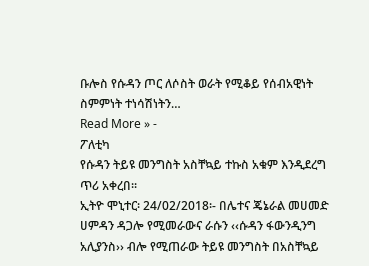ቡሎስ የሱዳን ጦር ለሶስት ወራት የሚቆይ የሰብአዊነት ስምምነት ተነሳሽነትን…
Read More » -
ፖለቲካ
የሱዳን ትይዩ መንግስት አስቸኳይ ተኩስ አቁም እንዲደረግ ጥሪ አቀረበ፡፡
ኢትዮ ሞኒተር፡ 24/02/2018፡- በሌተና ጄኔራል መሀመድ ሀምዳን ዳጋሎ የሚመራውና ራሱን ‹‹ሱዳን ፋውንዲንግ አሊያንስ›› ብሎ የሚጠራው ትይዩ መንግስት በአስቸኳይ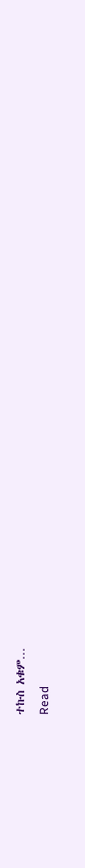ተኩስ አቁም…
Read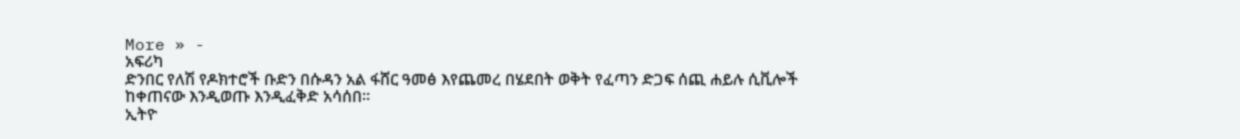More » -
አፍሪካ
ድንበር የለሽ የዶክተሮች ቡድን በሱዳን አል ፋሸር ዓመፅ እየጨመረ በሄደበት ወቅት የፈጣን ድጋፍ ሰጪ ሐይሉ ሲቪሎች ከቀጠናው እንዲወጡ እንዲፈቅድ አሳሰበ፡፡
ኢትዮ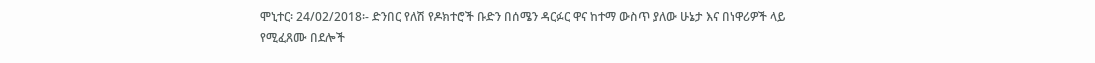ሞኒተር፡ 24/02/2018፡- ድንበር የለሽ የዶክተሮች ቡድን በሰሜን ዳርፉር ዋና ከተማ ውስጥ ያለው ሁኔታ እና በነዋሪዎች ላይ የሚፈጸሙ በደሎች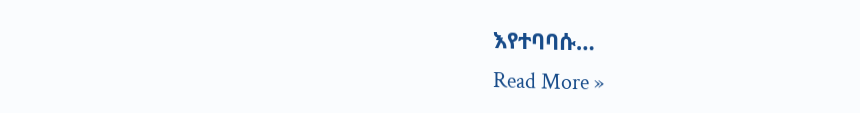እየተባባሱ…
Read More »